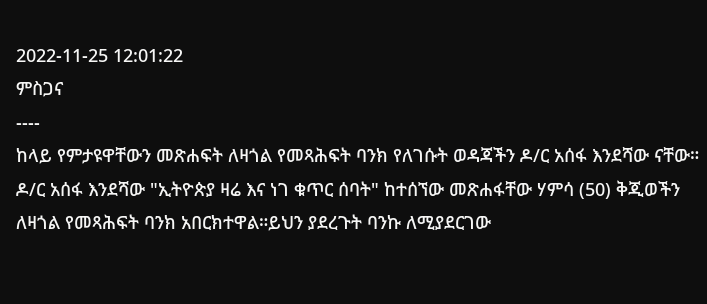2022-11-25 12:01:22
ምስጋና
----
ከላይ የምታዩዋቸውን መጽሐፍት ለዛጎል የመጻሕፍት ባንክ የለገሱት ወዳጃችን ዶ/ር አሰፋ እንደሻው ናቸው።
ዶ/ር አሰፋ እንደሻው "ኢትዮጵያ ዛሬ እና ነገ ቁጥር ሰባት" ከተሰኘው መጽሐፋቸው ሃምሳ (50) ቅጂወችን ለዛጎል የመጻሕፍት ባንክ አበርክተዋል።ይህን ያደረጉት ባንኩ ለሚያደርገው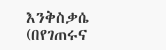እንቅስቃሴ (በየገጠሩና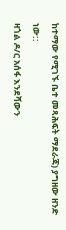ከተማው የሚገኙ ቤተ መጻሕፍት ማደራጃ) ያግዘው ዘንድ ነው::
ዛጎል ዶ/ር አሰፋ እንደሻውን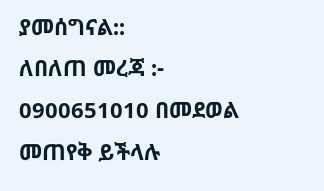ያመሰግናል::
ለበለጠ መረጃ :- 0900651010 በመደወል መጠየቅ ይችላሉ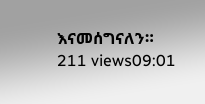እናመሰግናለን።
211 views09:01